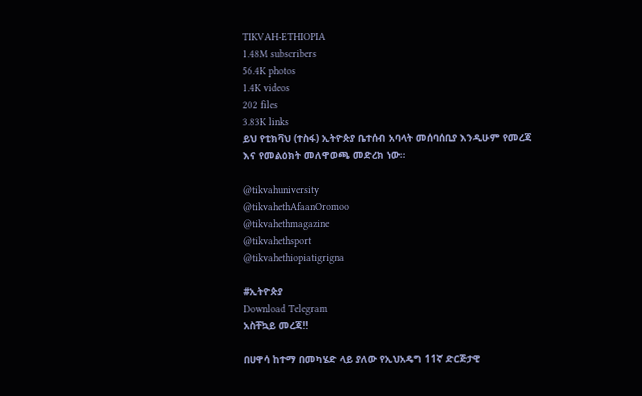TIKVAH-ETHIOPIA
1.48M subscribers
56.4K photos
1.4K videos
202 files
3.83K links
ይህ የቲክቫህ (ተስፋ) ኢትዮጵያ ቤተሰብ አባላት መሰባሰቢያ እንዲሁም የመረጃ እና የመልዕክት መለዋወጫ መድረክ ነው።

@tikvahuniversity
@tikvahethAfaanOromoo
@tikvahethmagazine
@tikvahethsport
@tikvahethiopiatigrigna

#ኢትዮጵያ
Download Telegram
አስቸኳይ መረጃ‼

በሀዋሳ ከተማ በመካሄድ ላይ ያለው የኢህአዴግ 11ኛ ድርጅታዊ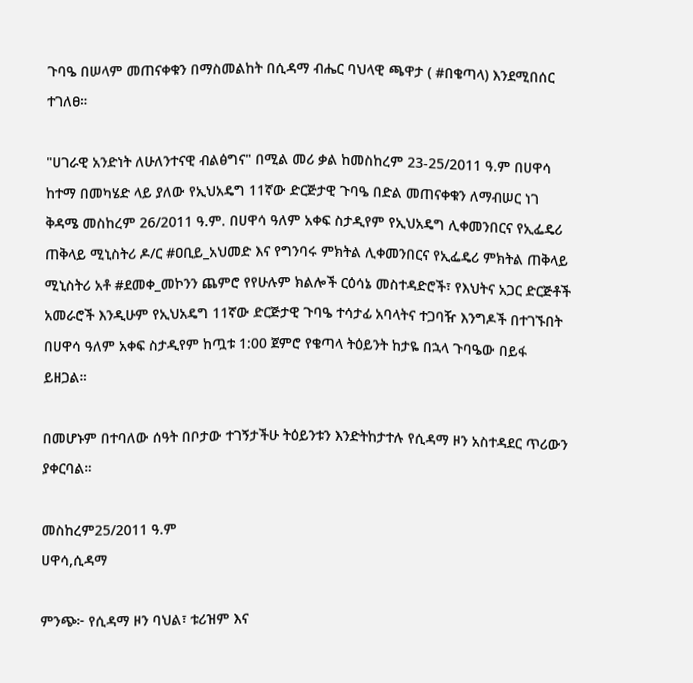ጉባዔ በሠላም መጠናቀቁን በማስመልከት በሲዳማ ብሔር ባህላዊ ጫዋታ ( #በቄጣላ) እንደሚበሰር ተገለፀ።

"ሀገራዊ አንድነት ለሁለንተናዊ ብልፅግና" በሚል መሪ ቃል ከመስከረም 23-25/2011 ዓ.ም በሀዋሳ ከተማ በመካሄድ ላይ ያለው የኢህአዴግ 11ኛው ድርጅታዊ ጉባዔ በድል መጠናቀቁን ለማብሠር ነገ ቅዳሜ መስከረም 26/2011 ዓ.ም. በሀዋሳ ዓለም አቀፍ ስታዲየም የኢህአዴግ ሊቀመንበርና የኢፌዴሪ ጠቅላይ ሚኒስትሪ ዶ/ር #ዐቢይ_አህመድ እና የግንባሩ ምክትል ሊቀመንበርና የኢፌዴሪ ምክትል ጠቅላይ ሚኒስትሪ አቶ #ደመቀ_መኮንን ጨምሮ የየሁሉም ክልሎች ርዕሳኔ መስተዳድሮች፣ የእህትና አጋር ድርጅቶች አመራሮች እንዲሁም የኢህአዴግ 11ኛው ድርጅታዊ ጉባዔ ተሳታፊ አባላትና ተጋባዥ እንግዶች በተገኙበት በሀዋሳ ዓለም አቀፍ ስታዲየም ከጧቱ 1:00 ጀምሮ የቄጣላ ትዕይንት ከታዬ በኋላ ጉባዔው በይፋ ይዘጋል።

በመሆኑም በተባለው ሰዓት በቦታው ተገኝታችሁ ትዕይንቱን እንድትከታተሉ የሲዳማ ዞን አስተዳደር ጥሪውን ያቀርባል።

መስከረም25/2011 ዓ.ም
ሀዋሳ,ሲዳማ

ምንጭ፦ የሲዳማ ዞን ባህል፣ ቱሪዝም እና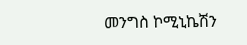መንግስ ኮሚኒኬሽን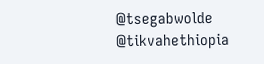@tsegabwolde @tikvahethiopia